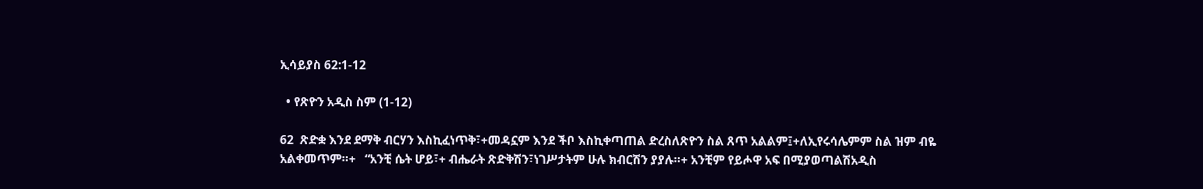ኢሳይያስ 62:1-12

  • የጽዮን አዲስ ስም (1-12)

62  ጽድቋ እንደ ደማቅ ብርሃን እስኪፈነጥቅ፣+መዳኗም እንደ ችቦ እስኪቀጣጠል ድረስለጽዮን ስል ጸጥ አልልም፤+ለኢየሩሳሌምም ስል ዝም ብዬ አልቀመጥም።+   “አንቺ ሴት ሆይ፣+ ብሔራት ጽድቅሽን፣ነገሥታትም ሁሉ ክብርሽን ያያሉ።+ አንቺም የይሖዋ አፍ በሚያወጣልሽአዲስ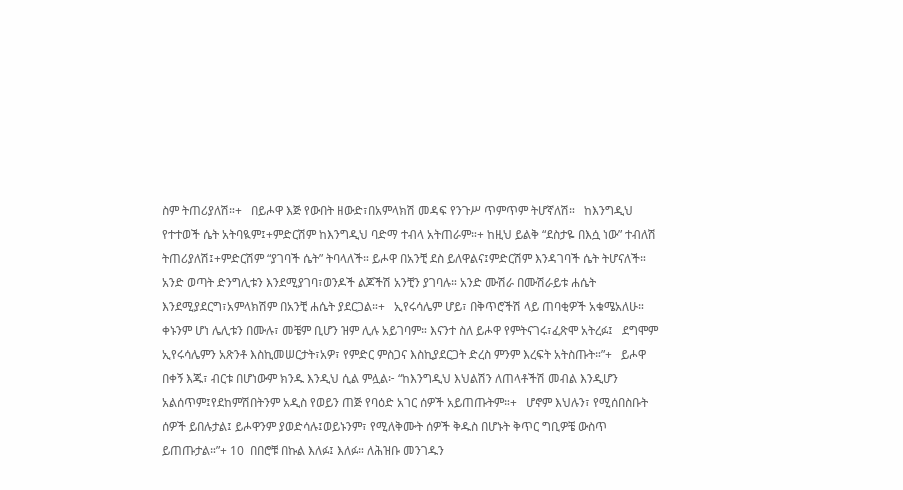ስም ትጠሪያለሽ።+   በይሖዋ እጅ የውበት ዘውድ፣በአምላክሽ መዳፍ የንጉሥ ጥምጥም ትሆኛለሽ።   ከእንግዲህ የተተወች ሴት አትባዪም፤+ምድርሽም ከእንግዲህ ባድማ ተብላ አትጠራም።+ ከዚህ ይልቅ “ደስታዬ በእሷ ነው” ተብለሽ ትጠሪያለሽ፤+ምድርሽም “ያገባች ሴት” ትባላለች። ይሖዋ በአንቺ ደስ ይለዋልና፤ምድርሽም እንዳገባች ሴት ትሆናለች።   አንድ ወጣት ድንግሊቱን እንደሚያገባ፣ወንዶች ልጆችሽ አንቺን ያገባሉ። አንድ ሙሽራ በሙሽራይቱ ሐሴት እንደሚያደርግ፣አምላክሽም በአንቺ ሐሴት ያደርጋል።+   ኢየሩሳሌም ሆይ፣ በቅጥሮችሽ ላይ ጠባቂዎች አቁሜአለሁ። ቀኑንም ሆነ ሌሊቱን በሙሉ፣ መቼም ቢሆን ዝም ሊሉ አይገባም። እናንተ ስለ ይሖዋ የምትናገሩ፣ፈጽሞ አትረፉ፤   ደግሞም ኢየሩሳሌምን አጽንቶ እስኪመሠርታት፣አዎ፣ የምድር ምስጋና እስኪያደርጋት ድረስ ምንም እረፍት አትስጡት።”+   ይሖዋ በቀኝ እጁ፣ ብርቱ በሆነውም ክንዱ እንዲህ ሲል ምሏል፦ “ከእንግዲህ እህልሽን ለጠላቶችሽ መብል እንዲሆን አልሰጥም፤የደከምሽበትንም አዲስ የወይን ጠጅ የባዕድ አገር ሰዎች አይጠጡትም።+   ሆኖም እህሉን፣ የሚሰበስቡት ሰዎች ይበሉታል፤ ይሖዋንም ያወድሳሉ፤ወይኑንም፣ የሚለቅሙት ሰዎች ቅዱስ በሆኑት ቅጥር ግቢዎቼ ውስጥ ይጠጡታል።”+ 10  በበሮቹ በኩል እለፉ፤ እለፉ። ለሕዝቡ መንገዱን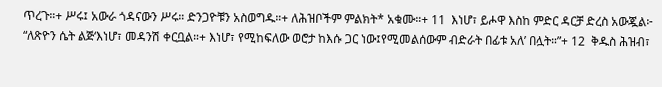ጥረጉ።+ ሥሩ፤ አውራ ጎዳናውን ሥሩ። ድንጋዮቹን አስወግዱ።+ ለሕዝቦችም ምልክት* አቁሙ።+ 11  እነሆ፣ ይሖዋ እስከ ምድር ዳርቻ ድረስ አውጇል፦ “ለጽዮን ሴት ልጅ‘እነሆ፣ መዳንሽ ቀርቧል።+ እነሆ፣ የሚከፍለው ወሮታ ከእሱ ጋር ነው፤የሚመልሰውም ብድራት በፊቱ አለ’ በሏት።”+ 12  ቅዱስ ሕዝብ፣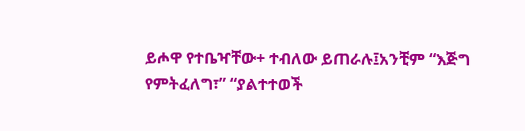ይሖዋ የተቤዣቸው+ ተብለው ይጠራሉ፤አንቺም “እጅግ የምትፈለግ፣” “ያልተተወች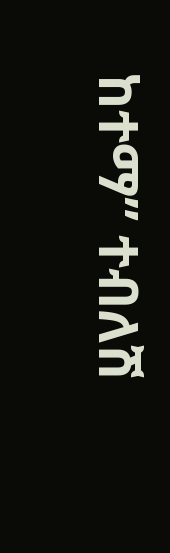ከተማ” ተብለሽ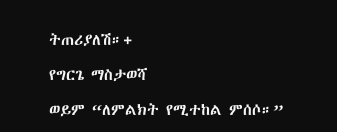ትጠሪያለሽ።+

የግርጌ ማስታወሻ

ወይም “ለምልክት የሚተከል ምሰሶ።”